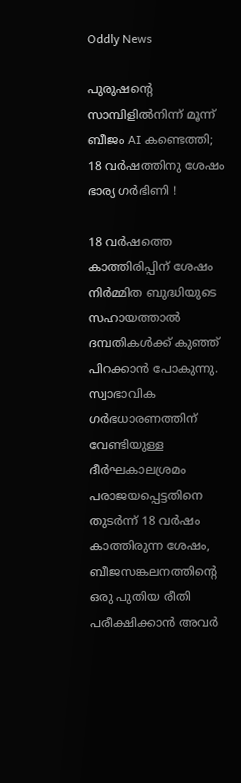Oddly News

പുരുഷന്റെ സാമ്പിളില്‍നിന്ന് മൂന്ന് ബീജം AI കണ്ടെത്തി; 18 വര്‍ഷത്തിനു ശേഷം ഭാര്യ ഗര്‍ഭിണി !

18 വര്‍ഷത്തെ കാത്തിരിപ്പിന് ശേഷം നിര്‍മ്മിത ബുദ്ധിയുടെ സഹായത്താല്‍ ദമ്പതികള്‍ക്ക് കുഞ്ഞ് പിറക്കാന്‍ പോകുന്നു. സ്വാഭാവിക ഗര്‍ഭധാരണത്തിന് വേണ്ടിയുള്ള ദീര്‍ഘകാലശ്രമം പരാജയപ്പെട്ടതിനെ തുടര്‍ന്ന് 18 വര്‍ഷം കാത്തിരുന്ന ശേഷം, ബീജസങ്കലനത്തിന്റെ ഒരു പുതിയ രീതി പരീക്ഷിക്കാന്‍ അവര്‍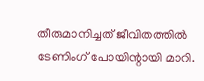തീരുമാനിച്ചത് ജീവിതത്തില്‍ ടേണിംഗ് പോയിന്റായി മാറി.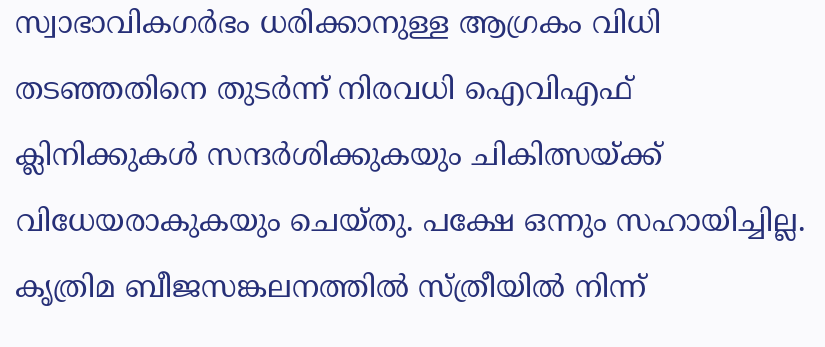സ്വാഭാവികഗര്‍ഭം ധരിക്കാനുള്ള ആഗ്രകം വിധി തടഞ്ഞതിനെ തുടര്‍ന്ന് നിരവധി ഐവിഎഫ് ക്ലിനിക്കുകള്‍ സന്ദര്‍ശിക്കുകയും ചികിത്സയ്ക്ക് വിധേയരാകുകയും ചെയ്തു. പക്ഷേ ഒന്നും സഹായിച്ചില്ല. കൃത്രിമ ബീജസങ്കലനത്തില്‍ സ്ത്രീയില്‍ നിന്ന്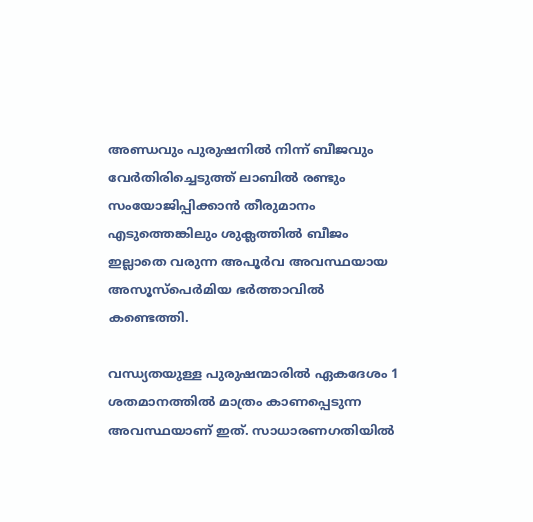അണ്ഡവും പുരുഷനില്‍ നിന്ന് ബീജവും വേര്‍തിരിച്ചെടുത്ത് ലാബില്‍ രണ്ടും സംയോജിപ്പിക്കാന്‍ തീരുമാനം എടുത്തെങ്കിലും ശുക്ലത്തില്‍ ബീജം ഇല്ലാതെ വരുന്ന അപൂര്‍വ അവസ്ഥയായ അസൂസ്പെര്‍മിയ ഭര്‍ത്താവില്‍ കണ്ടെത്തി.

വന്ധ്യതയുള്ള പുരുഷന്മാരില്‍ ഏകദേശം 1 ശതമാനത്തില്‍ മാത്രം കാണപ്പെടുന്ന അവസ്ഥയാണ് ഇത്. സാധാരണഗതിയില്‍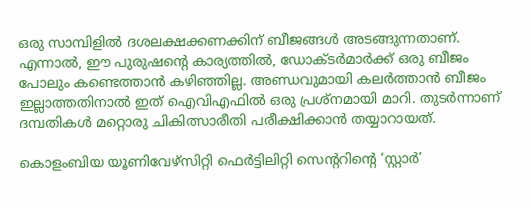ഒരു സാമ്പിളില്‍ ദശലക്ഷക്കണക്കിന് ബീജങ്ങള്‍ അടങ്ങുന്നതാണ്. എന്നാല്‍, ഈ പുരുഷന്റെ കാര്യത്തില്‍, ഡോക്ടര്‍മാര്‍ക്ക് ഒരു ബീജം പോലും കണ്ടെത്താന്‍ കഴിഞ്ഞില്ല. അണ്ഡവുമായി കലര്‍ത്താന്‍ ബീജം ഇല്ലാത്തതിനാല്‍ ഇത് ഐവിഎഫില്‍ ഒരു പ്രശ്നമായി മാറി. തുടര്‍ന്നാണ് ദമ്പതികള്‍ മറ്റൊരു ചികിത്സാരീതി പരീക്ഷിക്കാന്‍ തയ്യാറായത്.

കൊളംബിയ യൂണിവേഴ്‌സിറ്റി ഫെര്‍ട്ടിലിറ്റി സെന്ററിന്റെ ‘സ്റ്റാര്‍’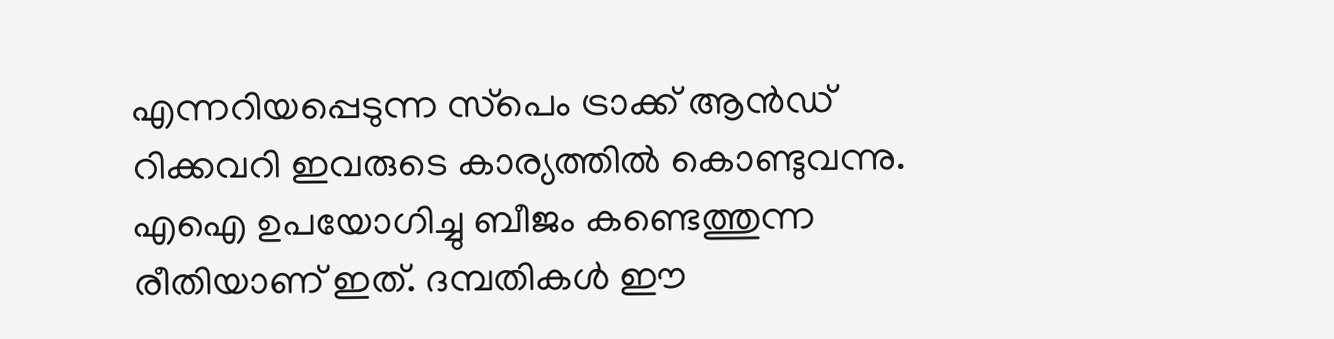എന്നറിയപ്പെടുന്ന സ്‌പെം ട്രാക്ക് ആന്‍ഡ് റിക്കവറി ഇവരുടെ കാര്യത്തില്‍ കൊണ്ടുവന്നു. എഐ ഉപയോഗിച്ചു ബീജം കണ്ടെത്തുന്ന രീതിയാണ് ഇത്. ദമ്പതികള്‍ ഈ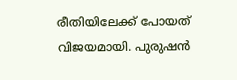രീതിയിലേക്ക് പോയത് വിജയമായി. പുരുഷന്‍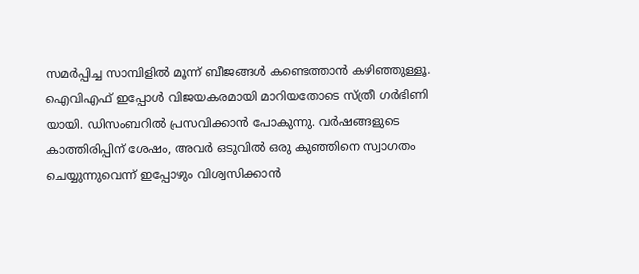സമര്‍പ്പിച്ച സാമ്പിളില്‍ മൂന്ന് ബീജങ്ങള്‍ കണ്ടെത്താന്‍ കഴിഞ്ഞുള്ളൂ. ഐവിഎഫ് ഇപ്പോള്‍ വിജയകരമായി മാറിയതോടെ സ്ത്രീ ഗര്‍ഭിണി യായി. ഡിസംബറില്‍ പ്രസവിക്കാന്‍ പോകുന്നു. വര്‍ഷങ്ങളുടെ കാത്തിരിപ്പിന് ശേഷം, അവര്‍ ഒടുവില്‍ ഒരു കുഞ്ഞിനെ സ്വാഗതം ചെയ്യുന്നുവെന്ന് ഇപ്പോഴും വിശ്വസിക്കാന്‍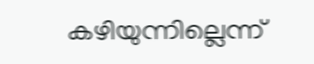കഴിയുന്നില്ലെന്ന്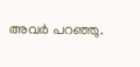അവര്‍ പറഞ്ഞു.